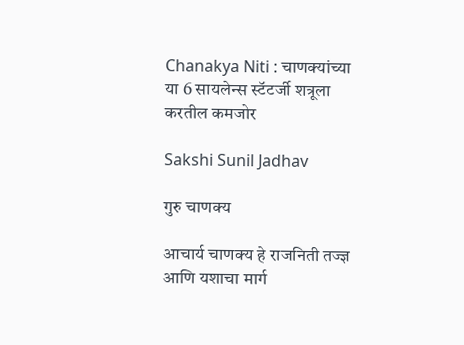Chanakya Niti : चाणक्यांच्या या 6 सायलेन्स स्टॅटर्जी शत्रूला करतील कमजोर

Sakshi Sunil Jadhav

गुरु चाणक्य

आचार्य चाणक्य हे राजनिती तज्ज्ञ आणि यशाचा मार्ग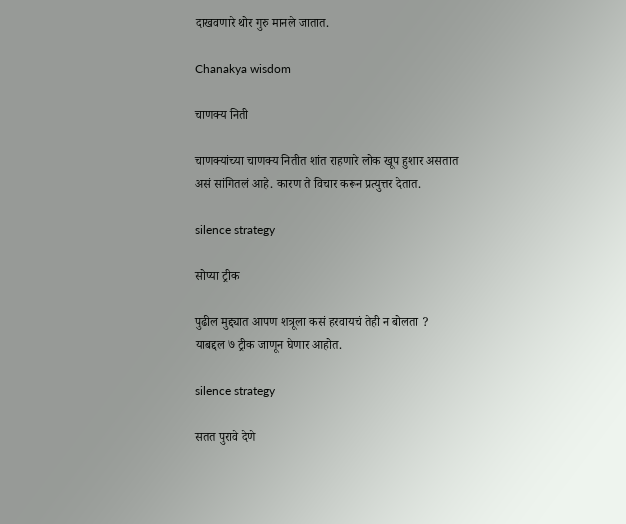दाखवणारे थोर गुरु मानले जातात.

Chanakya wisdom

चाणक्य निती

चाणक्यांच्या चाणक्य नितीत शांत राहणारे लोक खूप हुशार असतात असं सांगितलं आहे. कारण ते विचार करून प्रत्युत्तर देतात.

silence strategy

सोप्या ट्रीक

पुढील मुद्द्यात आपण शत्रूला कसं हरवायचं तेही न बोलता ? याबद्दल ७ ट्रीक जाणून घेणार आहोत.

silence strategy

सतत पुरावे देणे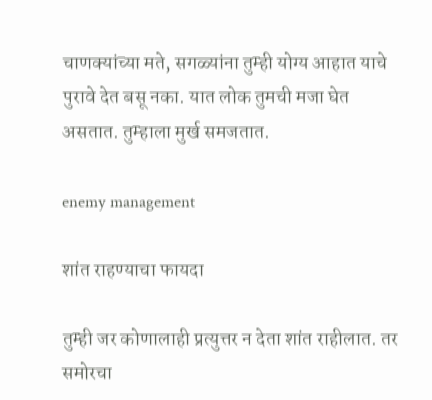चाणक्यांच्या मते, सगळ्यांना तुम्ही योग्य आहात याचे पुरावे देत बसू नका. यात लोक तुमची मजा घेत असतात. तुम्हाला मुर्ख समजतात.

enemy management

शांत राहण्याचा फायदा

तुम्ही जर कोणालाही प्रत्युत्तर न देता शांत राहीलात. तर समोरचा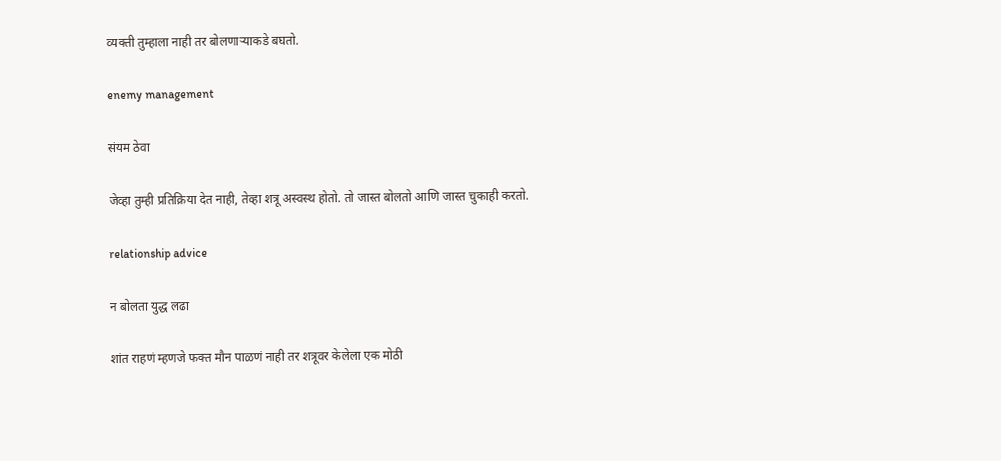व्यक्ती तुम्हाला नाही तर बोलणाऱ्याकडे बघतो.

enemy management

संयम ठेवा

जेव्हा तुम्ही प्रतिक्रिया देत नाही, तेव्हा शत्रू अस्वस्थ होतो. तो जास्त बोलतो आणि जास्त चुकाही करतो.

relationship advice

न बोलता युद्ध लढा

शांत राहणं म्हणजे फक्त मौन पाळणं नाही तर शत्रूवर केलेला एक मोठी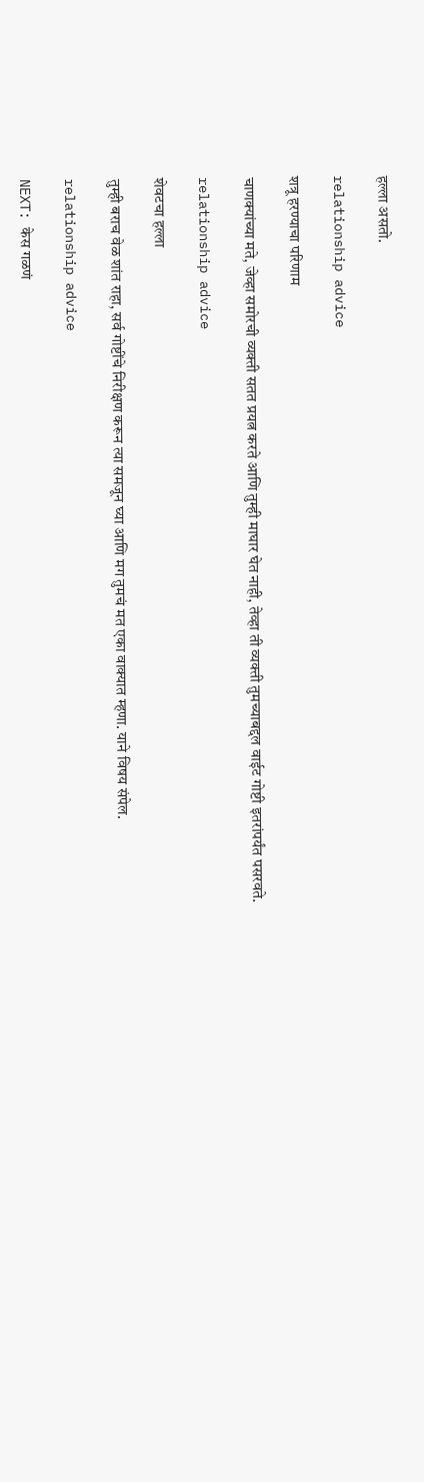हल्ला असतो.

relationship advice

शत्रू हरण्याचा परिणाम

चाणक्यांच्या मते, जेव्हा समोरची व्यक्ती सतत प्रयत्न करते आणि तुम्ही माघार घेत नाही, तेव्हा ती व्यक्ती तुमच्याबद्दल वाईट गोष्टी इतरांपर्यंत पसरवते.

relationship advice

शेवटचा हल्ला

तुम्ही बराच वेळ शांत राहा, सर्व गोष्टींचे निरीक्षण करून त्या समजून घ्या आणि मग तुमचं मत एका वाक्यात म्हणा. याने विषय संपेल.

relationship advice

NEXT: केस गळणं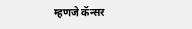म्हणजे कॅन्सर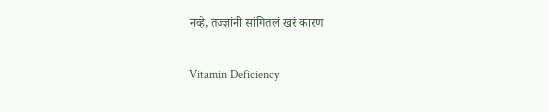नव्हे, तज्ज्ञांनी सांगितलं खरं कारण

Vitamin Deficiency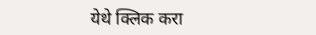येथे क्लिक करा